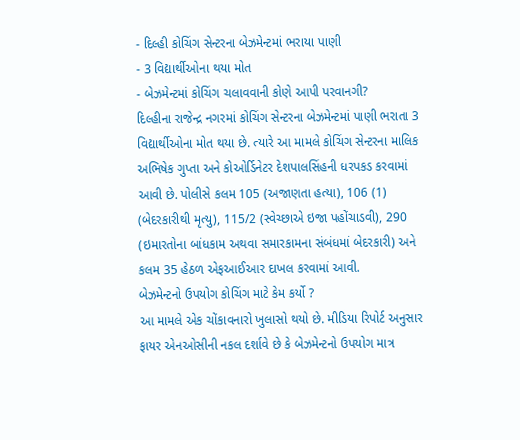- દિલ્હી કોચિંગ સેન્ટરના બેઝમેન્ટમાં ભરાયા પાણી
- 3 વિદ્યાર્થીઓના થયા મોત
- બેઝમેન્ટમાં કોચિંગ ચલાવવાની કોણે આપી પરવાનગી?
દિલ્હીના રાજેન્દ્ર નગરમાં કોચિંગ સેન્ટરના બેઝમેન્ટમાં પાણી ભરાતા 3 વિદ્યાર્થીઓના મોત થયા છે. ત્યારે આ મામલે કોચિંગ સેન્ટરના માલિક અભિષેક ગુપ્તા અને કોઓર્ડિનેટર દેશપાલસિંહની ધરપકડ કરવામાં આવી છે. પોલીસે કલમ 105 (અજાણતા હત્યા), 106 (1) (બેદરકારીથી મૃત્યુ), 115/2 (સ્વેચ્છાએ ઇજા પહોંચાડવી), 290 (ઇમારતોના બાંધકામ અથવા સમારકામના સંબંધમાં બેદરકારી) અને કલમ 35 હેઠળ એફઆઈઆર દાખલ કરવામાં આવી.
બેઝમેન્ટનો ઉપયોગ કોચિંગ માટે કેમ કર્યો ?
આ મામલે એક ચોંકાવનારો ખુલાસો થયો છે. મીડિયા રિપોર્ટ અનુસાર ફાયર એનઓસીની નકલ દર્શાવે છે કે બેઝમેન્ટનો ઉપયોગ માત્ર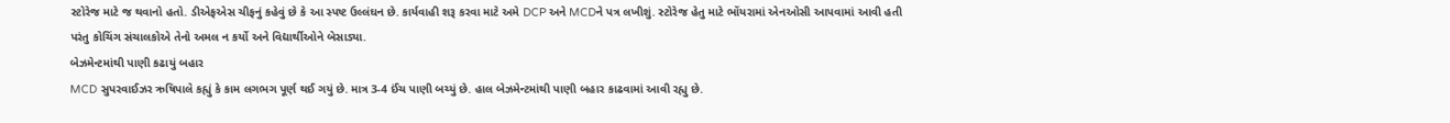સ્ટોરેજ માટે જ થવાનો હતો. ડીએફએસ ચીફનું કહેવું છે કે આ સ્પષ્ટ ઉલ્લંઘન છે. કાર્યવાહી શરૂ કરવા માટે અમે DCP અને MCDને પત્ર લખીશું. સ્ટોરેજ હેતુ માટે ભોંયરામાં એનઓસી આપવામાં આવી હતી પરંતુ કોચિંગ સંચાલકોએ તેનો અમલ ન કર્યો અને વિદ્યાર્થીઓને બેસાડ્યા.
બેઝમેન્ટમાંથી પાણી કઢાયું બહાર
MCD સુપરવાઈઝર ઋષિપાલે કહ્યું કે કામ લગભગ પૂર્ણ થઈ ગયું છે. માત્ર 3-4 ઈંચ પાણી બચ્યું છે. હાલ બેઝમેન્ટમાંથી પાણી બહાર કાઢવામાં આવી રહ્યુ છે.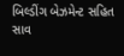બિલ્ડીંગ બેઝમેન્ટ સહિત સાવ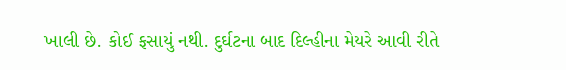ખાલી છે. કોઈ ફસાયું નથી. દુર્ઘટના બાદ દિલ્હીના મેયરે આવી રીતે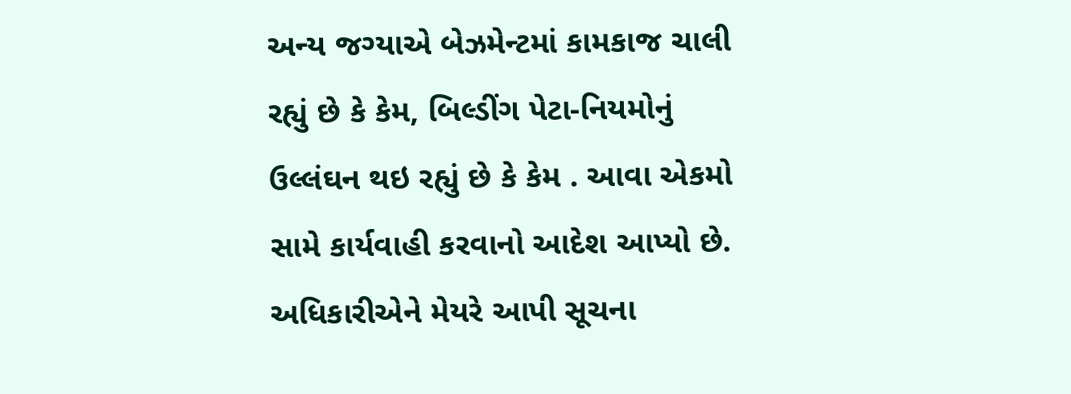અન્ય જગ્યાએ બેઝમેન્ટમાં કામકાજ ચાલી રહ્યું છે કે કેમ, બિલ્ડીંગ પેટા-નિયમોનું ઉલ્લંઘન થઇ રહ્યું છે કે કેમ . આવા એકમો સામે કાર્યવાહી કરવાનો આદેશ આપ્યો છે.
અધિકારીએને મેયરે આપી સૂચના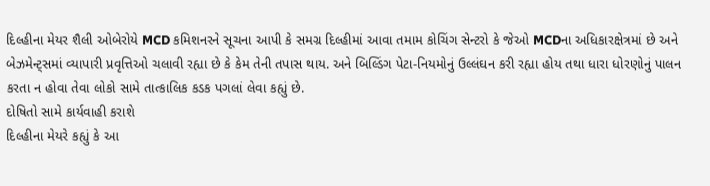દિલ્હીના મેયર શૈલી ઓબેરોયે MCD કમિશનરને સૂચના આપી કે સમગ્ર દિલ્હીમાં આવા તમામ કોચિંગ સેન્ટરો કે જેઓ MCDના અધિકારક્ષેત્રમાં છે અને બેઝમેન્ટ્સમાં વ્યાપારી પ્રવૃત્તિઓ ચલાવી રહ્યા છે કે કેમ તેની તપાસ થાય. અને બિલ્ડિંગ પેટા-નિયમોનું ઉલ્લંઘન કરી રહ્યા હોય તથા ધારા ધોરણોનું પાલન કરતા ન હોવા તેવા લોકો સામે તાત્કાલિક કડક પગલાં લેવા કહ્યું છે.
દોષિતો સામે કાર્યવાહી કરાશે
દિલ્હીના મેયરે કહ્યું કે આ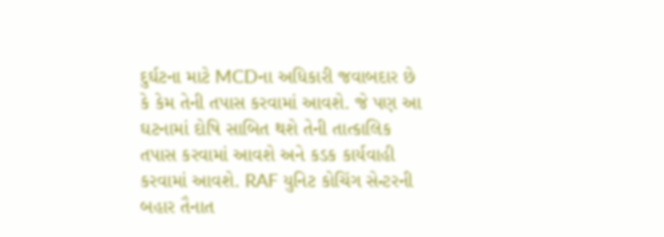દુર્ઘટના માટે MCDના અધિકારી જવાબદાર છે કે કેમ તેની તપાસ કરવામાં આવશે. જે પણ આ ઘટનામાં દોષિ સાબિત થશે તેની તાત્કાલિક તપાસ કરવામાં આવશે અને કડક કાર્યવાહી કરવામાં આવશે. RAF યુનિટ કોચિંગ સેન્ટરની બહાર તૈનાત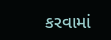કરવામાં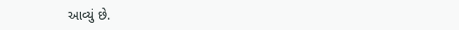આવ્યું છે.